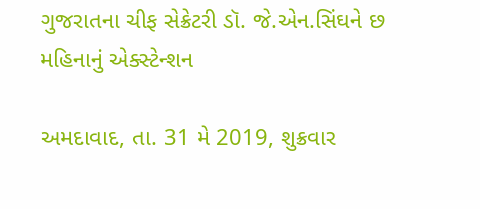ગુજરાતના ચીફ સેક્રેટરી ડૉ. જે.એન.સિંઘને છ મહિનાનું એક્સ્ટેન્શન

અમદાવાદ, તા. 31 મે 2019, શુક્રવાર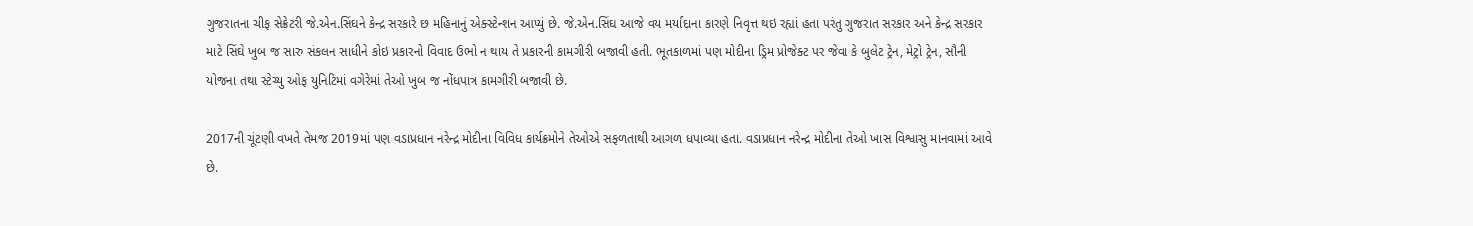ગુજરાતના ચીફ સેક્રેટરી જે.એન.સિંઘને કેન્દ્ર સરકારે છ મહિનાનું એક્સ્ટેન્શન આપ્યું છે. જે.એન.સિંઘ આજે વય મર્યાદાના કારણે નિવૃત્ત થઇ રહ્યાં હતા પરંતુ ગુજરાત સરકાર અને કેન્દ્ર સરકાર માટે સિંઘે ખુબ જ સારુ સંકલન સાધીને કોઇ પ્રકારનો વિવાદ ઉભો ન થાય તે પ્રકારની કામગીરી બજાવી હતી. ભૂતકાળમાં પણ મોદીના ડ્રિમ પ્રોજેક્ટ પર જેવા કે બુલેટ ટ્રેન, મેટ્રો ટ્રેન, સૌની યોજના તથા સ્ટેચ્યુ ઓફ યુનિટિમાં વગેરેમાં તેઓ ખુબ જ નોંધપાત્ર કામગીરી બજાવી છે.

2017ની ચૂંટણી વખતે તેમજ 2019માં પણ વડાપ્રધાન નરેન્દ્ર મોદીના વિવિધ કાર્યક્રમોને તેઓએ સફળતાથી આગળ ધપાવ્યા હતા. વડાપ્રધાન નરેન્દ્ર મોદીના તેઓ ખાસ વિશ્વાસુ માનવામાં આવે છે.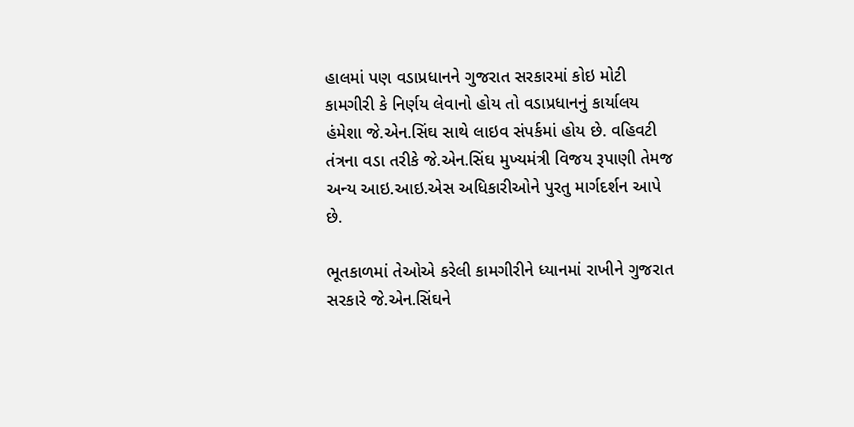હાલમાં પણ વડાપ્રધાનને ગુજરાત સરકારમાં કોઇ મોટી કામગીરી કે નિર્ણય લેવાનો હોય તો વડાપ્રધાનનું કાર્યાલય હંમેશા જે.એન.સિંઘ સાથે લાઇવ સંપર્કમાં હોય છે. વહિવટી તંત્રના વડા તરીકે જે.એન.સિંઘ મુખ્યમંત્રી વિજય રૂપાણી તેમજ અન્ય આઇ.આઇ.એસ અધિકારીઓને પુરતુ માર્ગદર્શન આપે છે.

ભૂતકાળમાં તેઓએ કરેલી કામગીરીને ધ્યાનમાં રાખીને ગુજરાત સરકારે જે.એન.સિંઘને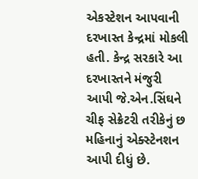એકસ્ટેશન આપવાની દરખાસ્ત કેન્દ્રમાં મોકલી હતી. કેન્દ્ર સરકારે આ દરખાસ્તને મંજુરી આપી જે.એન.સિંઘને ચીફ સેક્રેટરી તરીકેનું છ મહિનાનું એક્સ્ટેનશન આપી દીધું છે.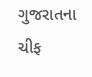ગુજરાતના ચીફ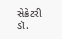સેક્રેટરી ડૉ.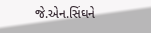જે.એન.સિંઘને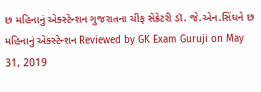છ મહિનાનું એક્સ્ટેન્શન ગુજરાતના ચીફ સેક્રેટરી ડૉ. જે.એન.સિંઘને છ મહિનાનું એક્સ્ટેન્શન Reviewed by GK Exam Guruji on May 31, 2019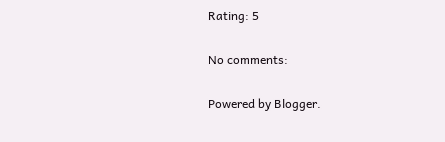Rating: 5

No comments:

Powered by Blogger.